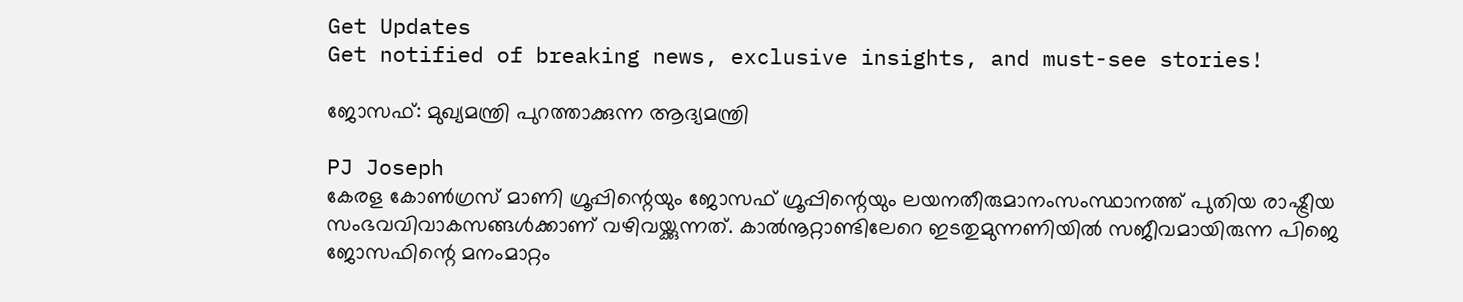Get Updates
Get notified of breaking news, exclusive insights, and must-see stories!

ജോസഫ്: മുഖ്യമന്ത്രി പുറത്താക്കുന്ന ആദ്യമന്ത്രി

PJ Joseph
കേരള കോണ്‍ഗ്രസ് മാണി ഗ്രൂപ്പിന്റെയും ജോസഫ് ഗ്രൂപ്പിന്റെയും ലയനതീരുമാനംസംസ്ഥാനത്ത് പുതിയ രാഷ്ട്രീയ സംഭവവിവാകസങ്ങള്‍ക്കാണ് വഴിവയ്ക്കുന്നത്. കാല്‍നൂറ്റാണ്ടിലേറെ ഇടതുമുന്നണിയില്‍ സജീവമായിരുന്ന പിജെ ജോസഫിന്റെ മനംമാറ്റം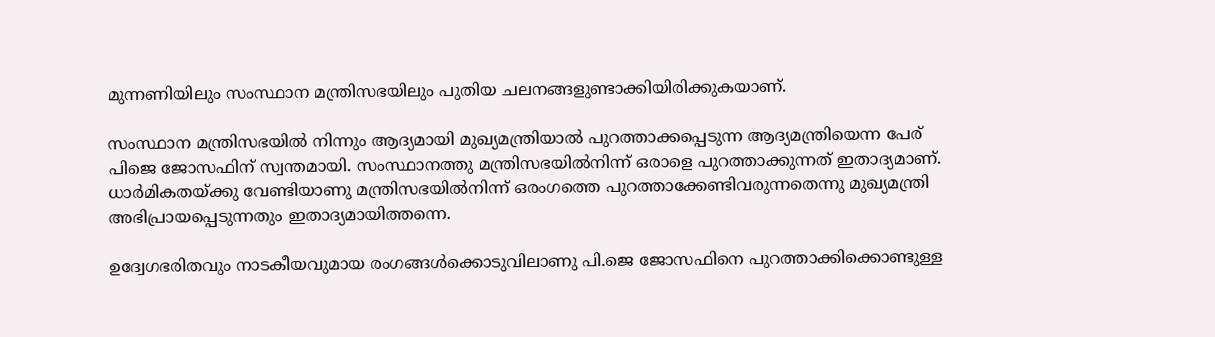മുന്നണിയിലും സംസ്ഥാന മന്ത്രിസഭയിലും പുതിയ ചലനങ്ങളുണ്ടാക്കിയിരിക്കുകയാണ്.

സംസ്ഥാന മന്ത്രിസഭയില്‍ നിന്നും ആദ്യമായി മുഖ്യമന്ത്രിയാല്‍ പുറത്താക്കപ്പെടുന്ന ആദ്യമന്ത്രിയെന്ന പേര് പിജെ ജോസഫിന് സ്വന്തമായി. സംസ്ഥാനത്തു മന്ത്രിസഭയില്‍നിന്ന് ഒരാളെ പുറത്താക്കുന്നത് ഇതാദ്യമാണ്. ധാര്‍മികതയ്ക്കു വേണ്ടിയാണു മന്ത്രിസഭയില്‍നിന്ന് ഒരംഗത്തെ പുറത്താക്കേണ്ടിവരുന്നതെന്നു മുഖ്യമന്ത്രി അഭിപ്രായപ്പെടുന്നതും ഇതാദ്യമായിത്തന്നെ.

ഉദ്വേഗഭരിതവും നാടകീയവുമായ രംഗങ്ങള്‍ക്കൊടുവിലാണു പി.ജെ ജോസഫിനെ പുറത്താക്കിക്കൊണ്ടുള്ള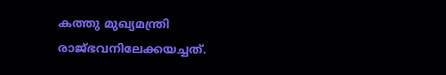കത്തു മുഖ്യമന്ത്രി രാജ്ഭവനിലേക്കയച്ചത്.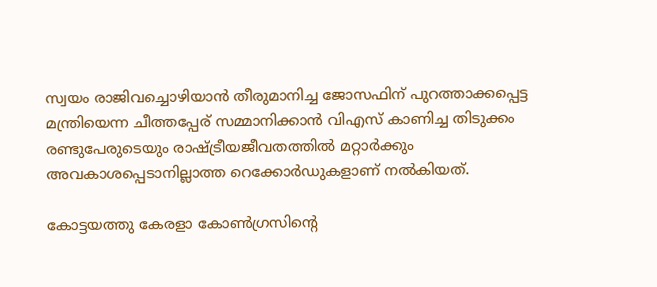സ്വയം രാജിവച്ചൊഴിയാന്‍ തീരുമാനിച്ച ജോസഫിന് പുറത്താക്കപ്പെട്ട മന്ത്രിയെന്ന ചീത്തപ്പേര് സമ്മാനിക്കാന്‍ വിഎസ് കാണിച്ച തിടുക്കം രണ്ടുപേരുടെയും രാഷ്ട്രീയജീവതത്തില്‍ മറ്റാര്‍ക്കും അവകാശപ്പെടാനില്ലാത്ത റെക്കോര്‍ഡുകളാണ് നല്‍കിയത്.

കോട്ടയത്തു കേരളാ കോണ്‍ഗ്രസിന്റെ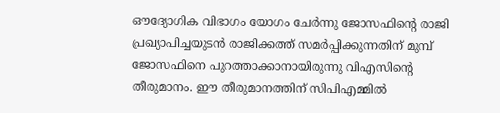ഔദ്യോഗിക വിഭാഗം യോഗം ചേര്‍ന്നു ജോസഫിന്റെ രാജി പ്രഖ്യാപിച്ചയുടന്‍ രാജിക്കത്ത് സമര്‍പ്പിക്കുന്നതിന് മുമ്പ് ജോസഫിനെ പുറത്താക്കാനായിരുന്നു വിഎസിന്റെ തീരുമാനം. ഈ തീരുമാനത്തിന് സിപിഎമ്മില്‍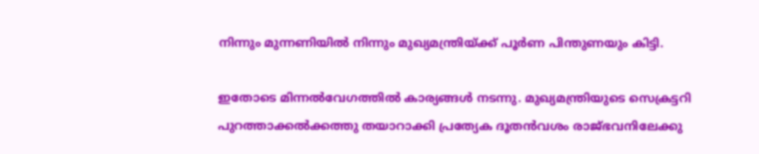നിന്നും മുന്നണിയില്‍ നിന്നും മുഖ്യമന്ത്രിയ്ക്ക് പൂര്‍ണ പിന്തുണയും കിട്ടി.

ഇതോടെ മിന്നല്‍വേഗത്തില്‍ കാര്യങ്ങള്‍ നടന്നു. മുഖ്യമന്ത്രിയുടെ സെക്രട്ടറി പുറത്താക്കല്‍ക്കത്തു തയാറാക്കി പ്രത്യേക ദൂതന്‍വശം രാജ്ഭവനിലേക്കു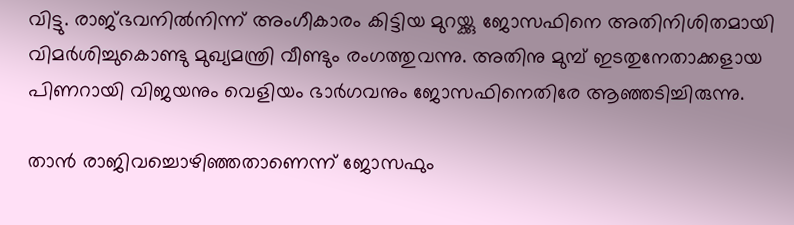വിട്ടു. രാജ്ഭവനില്‍നിന്ന് അംഗീകാരം കിട്ടിയ മുറയ്ക്കു ജോസഫിനെ അതിനിശിതമായി വിമര്‍ശിച്ചുകൊണ്ടു മുഖ്യമന്ത്രി വീണ്ടും രംഗത്തുവന്നു. അതിനു മുമ്പ് ഇടതുനേതാക്കളായ പിണറായി വിജയനും വെളിയം ഭാര്‍ഗവനും ജോസഫിനെതിരേ ആഞ്ഞടിച്ചിരുന്നു.

താന്‍ രാജിവച്ചൊഴിഞ്ഞതാണെന്ന് ജോസഫും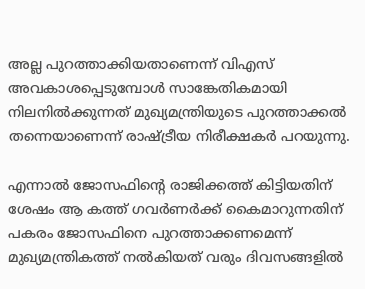അല്ല പുറത്താക്കിയതാണെന്ന് വിഎസ് അവകാശപ്പെടുമ്പോള്‍ സാങ്കേതികമായി നിലനില്‍ക്കുന്നത് മുഖ്യമന്ത്രിയുടെ പുറത്താക്കല്‍ തന്നെയാണെന്ന് രാഷ്ട്രീയ നിരീക്ഷകര്‍ പറയുന്നു.

എന്നാല്‍ ജോസഫിന്റെ രാജിക്കത്ത് കിട്ടിയതിന് ശേഷം ആ കത്ത് ഗവര്‍ണര്‍ക്ക് കൈമാറുന്നതിന് പകരം ജോസഫിനെ പുറത്താക്കണമെന്ന് മുഖ്യമന്ത്രികത്ത് നല്‍കിയത് വരും ദിവസങ്ങളില്‍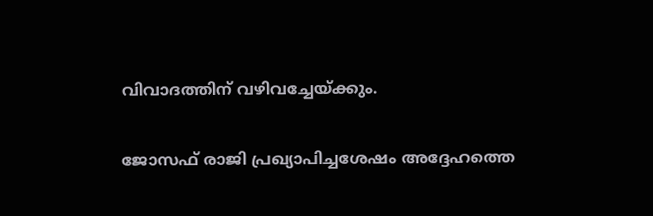വിവാദത്തിന് വഴിവച്ചേയ്ക്കും.

ജോസഫ് രാജി പ്രഖ്യാപിച്ചശേഷം അദ്ദേഹത്തെ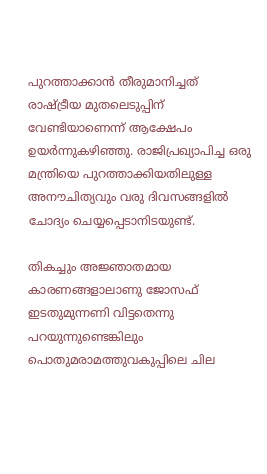പുറത്താക്കാന്‍ തീരുമാനിച്ചത് രാഷ്ട്രീയ മുതലെടുപ്പിന് വേണ്ടിയാണെന്ന് ആക്ഷേപം ഉയര്‍ന്നുകഴിഞ്ഞു. രാജിപ്രഖ്യാപിച്ച ഒരു മന്ത്രിയെ പുറത്താക്കിയതിലുള്ള അനൗചിത്യവും വരു ദിവസങ്ങളില്‍ ചോദ്യം ചെയ്യപ്പെടാനിടയുണ്ട്.

തികച്ചും അജ്ഞാതമായ കാരണങ്ങളാലാണു ജോസഫ് ഇടതുമുന്നണി വിട്ടതെന്നു പറയുന്നുണ്ടെങ്കിലും പൊതുമരാമത്തുവകുപ്പിലെ ചില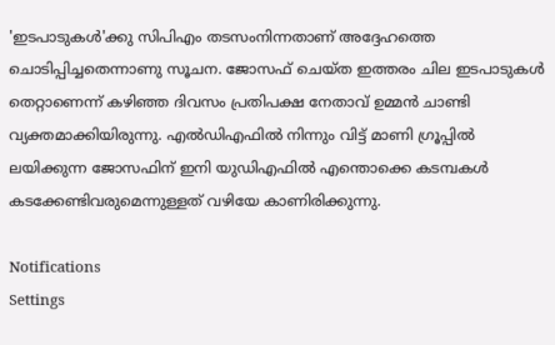'ഇടപാടുകള്‍'ക്കു സിപിഎം തടസംനിന്നതാണ് അദ്ദേഹത്തെ ചൊടിപ്പിച്ചതെന്നാണു സൂചന. ജോസഫ് ചെയ്ത ഇത്തരം ചില ഇടപാടുകള്‍ തെറ്റാണെന്ന് കഴിഞ്ഞ ദിവസം പ്രതിപക്ഷ നേതാവ് ഉമ്മന്‍ ചാണ്ടി വ്യക്തമാക്കിയിരുന്നു. എല്‍ഡിഎഫില്‍ നിന്നും വിട്ട് മാണി ഗ്രൂപ്പില്‍ ലയിക്കുന്ന ജോസഫിന് ഇനി യുഡിഎഫില്‍ എന്തൊക്കെ കടമ്പകള്‍ കടക്കേണ്ടിവരുമെന്നുള്ളത് വഴിയേ കാണിരിക്കുന്നു.

Notifications
Settings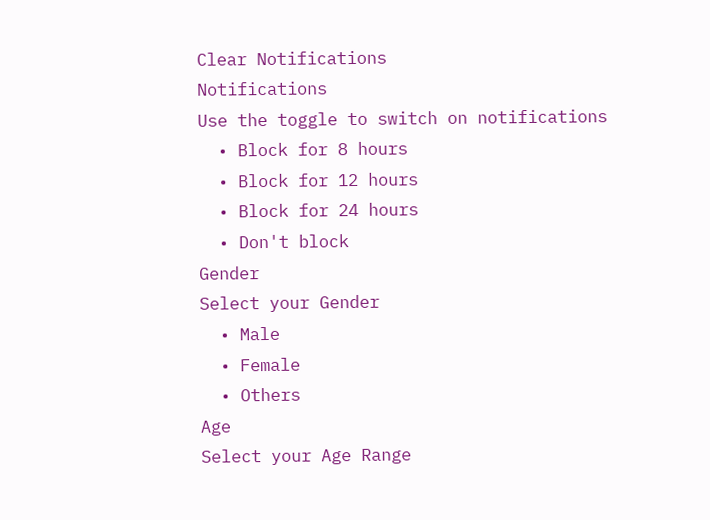Clear Notifications
Notifications
Use the toggle to switch on notifications
  • Block for 8 hours
  • Block for 12 hours
  • Block for 24 hours
  • Don't block
Gender
Select your Gender
  • Male
  • Female
  • Others
Age
Select your Age Range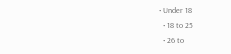• Under 18
  • 18 to 25
  • 26 to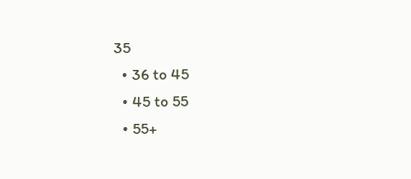35
  • 36 to 45
  • 45 to 55
  • 55+